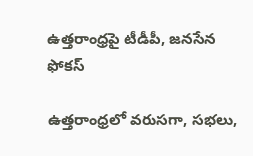ఉత్తరాంధ్రపై టీడీపీ, జనసేన ఫోకస్‌

ఉత్తరాంధ్రలో వరుసగా, సభలు,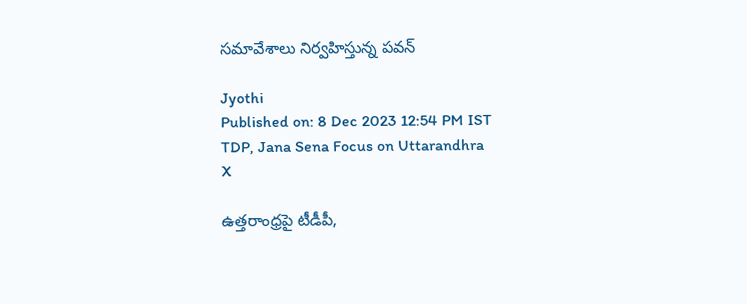సమావేశాలు నిర్వహిస్తున్న పవన్

Jyothi
Published on: 8 Dec 2023 12:54 PM IST
TDP, Jana Sena Focus on Uttarandhra
X

ఉత్తరాంధ్రపై టీడీపీ,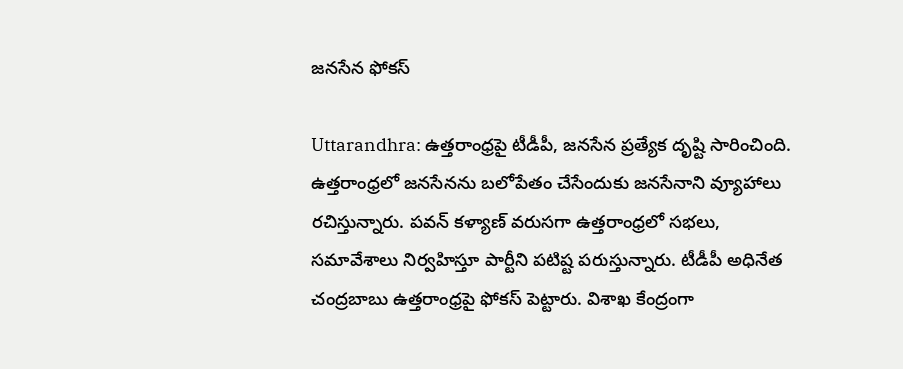జనసేన ఫోకస్‌

Uttarandhra: ఉత్తరాంధ్రపై టీడీపీ, జనసేన ప్రత్యేక దృష్టి సారించింది. ఉత్తరాంధ్రలో జనసేనను బలోపేతం చేసేందుకు జనసేనాని వ్యూహాలు రచిస్తున్నారు. పవన్‌ కళ్యాణ్‌ వరుసగా ఉత్తరాంధ్రలో సభలు, సమావేశాలు నిర్వహిస్తూ పార్టీని పటిష్ట పరుస్తున్నారు. టీడీపీ అధినేత చంద్రబాబు ఉత్తరాంధ్రపై ఫోకస్‌ పెట్టారు. విశాఖ కేంద్రంగా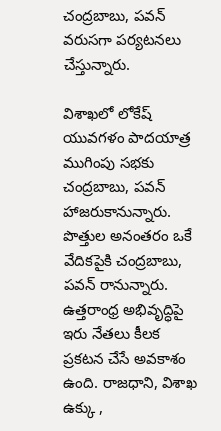చంద్రబాబు, పవన్‌ వరుసగా పర్యటనలు చేస్తున్నారు.

విశాఖలో లోకేష్‌ యువగళం పాదయాత్ర ముగింపు సభకు చంద్రబాబు, పవన్‌ హాజరుకానున్నారు. పొత్తుల అనంతరం ఒకే వేదికపైకి చంద్రబాబు, పవన్‌ రానున్నారు. ఉత్తరాంధ్ర అభివృద్ధిపై ఇరు నేతలు కీలక ప్రకటన చేసే అవకాశం ఉంది. రాజధాని, విశాఖ ఉక్కు ,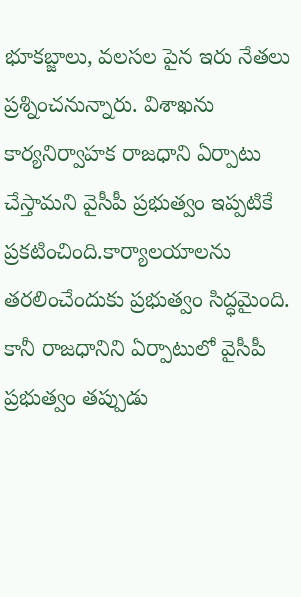భూకబ్జాలు, వలసల పైన ఇరు నేతలు ప్రశ్నించనున్నారు. విశాఖను కార్యనిర్వాహక రాజధాని ఏర్పాటు చేస్తామని వైసీపీ ప్రభుత్వం ఇప్పటికే ప్రకటించింది.కార్యాలయాలను తరలించేందుకు ప్రభుత్వం సిద్ధమైంది. కానీ రాజధానిని ఏర్పాటులో వైసీపీ ప్రభుత్వం తప్పుడు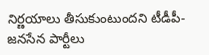నిర్ణయాలు తీసుకుంటుందని టీడీపీ-జనసేన పార్టీలు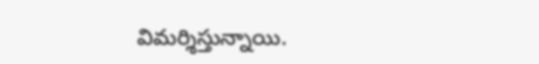విమర్శిస్తున్నాయి.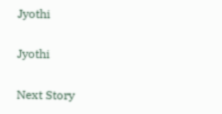Jyothi

Jyothi

Next Story